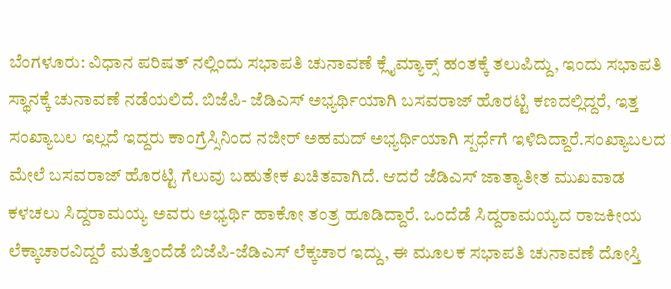ಬೆಂಗಳೂರು: ವಿಧಾನ ಪರಿಷತ್ ನಲ್ಲಿಂದು ಸಭಾಪತಿ ಚುನಾವಣೆ ಕ್ಲೈಮ್ಯಾಕ್ಸ್ ಹಂತಕ್ಕೆ ತಲುಪಿದ್ದು, ಇಂದು ಸಭಾಪತಿ ಸ್ಥಾನಕ್ಕೆ ಚುನಾವಣೆ ನಡೆಯಲಿದೆ. ಬಿಜೆಪಿ- ಜೆಡಿಎಸ್ ಅಭ್ಯರ್ಥಿಯಾಗಿ ಬಸವರಾಜ್ ಹೊರಟ್ಟಿ ಕಣದಲ್ಲಿದ್ದರೆ, ಇತ್ತ ಸಂಖ್ಯಾಬಲ ಇಲ್ಲದೆ ಇದ್ದರು ಕಾಂಗ್ರೆಸ್ಸಿನಿಂದ ನಜೀರ್ ಅಹಮದ್ ಅಭ್ಯರ್ಥಿಯಾಗಿ ಸ್ಪರ್ಧೆಗೆ ಇಳಿದಿದ್ದಾರೆ.ಸಂಖ್ಯಾಬಲದ ಮೇಲೆ ಬಸವರಾಜ್ ಹೊರಟ್ಟಿ ಗೆಲುವು ಬಹುತೇಕ ಖಚಿತವಾಗಿದೆ. ಆದರೆ ಜೆಡಿಎಸ್ ಜಾತ್ಯಾತೀತ ಮುಖವಾಡ ಕಳಚಲು ಸಿದ್ದರಾಮಯ್ಯ ಅವರು ಅಭ್ಯರ್ಥಿ ಹಾಕೋ ತಂತ್ರ ಹೂಡಿದ್ದಾರೆ. ಒಂದೆಡೆ ಸಿದ್ದರಾಮಯ್ಯದ ರಾಜಕೀಯ ಲೆಕ್ಕಾಚಾರವಿದ್ದರೆ ಮತ್ತೊಂದೆಡೆ ಬಿಜೆಪಿ-ಜೆಡಿಎಸ್ ಲೆಕ್ಕಚಾರ ಇದ್ದು, ಈ ಮೂಲಕ ಸಭಾಪತಿ ಚುನಾವಣೆ ದೋಸ್ತಿ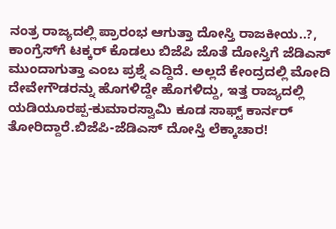ನಂತ್ರ ರಾಜ್ಯದಲ್ಲಿ ಪ್ರಾರಂಭ ಆಗುತ್ತಾ ದೋಸ್ತಿ ರಾಜಕೀಯ..?, ಕಾಂಗ್ರೆಸ್‍ಗೆ ಟಕ್ಕರ್ ಕೊಡಲು ಬಿಜೆಪಿ ಜೊತೆ ದೋಸ್ತಿಗೆ ಜೆಡಿಎಸ್ ಮುಂದಾಗುತ್ತಾ ಎಂಬ ಪ್ರಶ್ನೆ ಎದ್ದಿದೆ. ಅಲ್ಲದೆ ಕೇಂದ್ರದಲ್ಲಿ ಮೋದಿ ದೇವೇಗೌಡರನ್ನು ಹೊಗಳಿದ್ದೇ ಹೊಗಳಿದ್ದು, ಇತ್ತ ರಾಜ್ಯದಲ್ಲಿ ಯಡಿಯೂರಪ್ಪ-ಕುಮಾರಸ್ವಾಮಿ ಕೂಡ ಸಾಫ್ಟ್ ಕಾರ್ನರ್ ತೋರಿದ್ದಾರೆ.ಬಿಜೆಪಿ-ಜೆಡಿಎಸ್ ದೋಸ್ತಿ ಲೆಕ್ಕಾಚಾರ!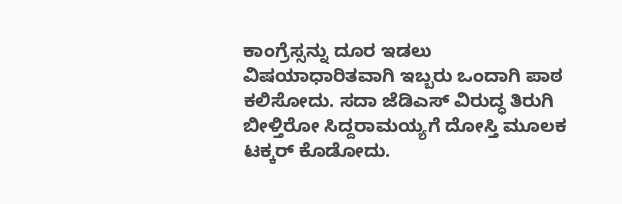ಕಾಂಗ್ರೆಸ್ಸನ್ನು ದೂರ ಇಡಲು ವಿಷಯಾಧಾರಿತವಾಗಿ ಇಬ್ಬರು ಒಂದಾಗಿ ಪಾಠ ಕಲಿಸೋದು. ಸದಾ ಜೆಡಿಎಸ್ ವಿರುದ್ಧ ತಿರುಗಿ ಬೀಳ್ತಿರೋ ಸಿದ್ದರಾಮಯ್ಯಗೆ ದೋಸ್ತಿ ಮೂಲಕ ಟಕ್ಕರ್ ಕೊಡೋದು.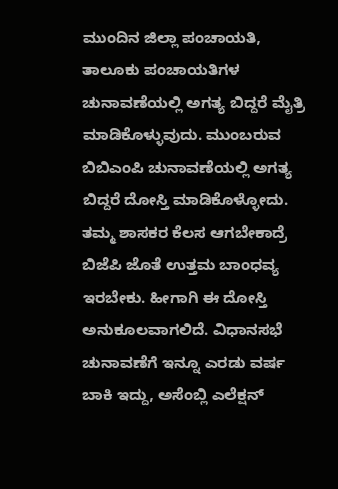ಮುಂದಿನ ಜಿಲ್ಲಾ ಪಂಚಾಯತಿ, ತಾಲೂಕು ಪಂಚಾಯತಿಗಳ ಚುನಾವಣೆಯಲ್ಲಿ ಅಗತ್ಯ ಬಿದ್ದರೆ ಮೈತ್ರಿ ಮಾಡಿಕೊಳ್ಳುವುದು. ಮುಂಬರುವ ಬಿಬಿಎಂಪಿ ಚುನಾವಣೆಯಲ್ಲಿ ಅಗತ್ಯ ಬಿದ್ದರೆ ದೋಸ್ತಿ ಮಾಡಿಕೊಳ್ಳೋದು. ತಮ್ಮ ಶಾಸಕರ ಕೆಲಸ ಆಗಬೇಕಾದ್ರೆ ಬಿಜೆಪಿ ಜೊತೆ ಉತ್ತಮ ಬಾಂಧವ್ಯ ಇರಬೇಕು. ಹೀಗಾಗಿ ಈ ದೋಸ್ತಿ ಅನುಕೂಲವಾಗಲಿದೆ. ವಿಧಾನಸಭೆ ಚುನಾವಣೆಗೆ ಇನ್ನೂ ಎರಡು ವರ್ಷ ಬಾಕಿ ಇದ್ದು, ಅಸೆಂಬ್ಲಿ ಎಲೆಕ್ಷನ್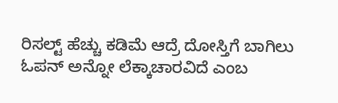ರಿಸಲ್ಟ್ ಹೆಚ್ಚು ಕಡಿಮೆ ಆದ್ರೆ ದೋಸ್ತಿಗೆ ಬಾಗಿಲು ಓಪನ್ ಅನ್ನೋ ಲೆಕ್ಕಾಚಾರವಿದೆ ಎಂಬ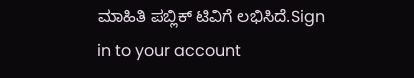ಮಾಹಿತಿ ಪಬ್ಲಿಕ್ ಟಿವಿಗೆ ಲಭಿಸಿದೆ.Sign in to your account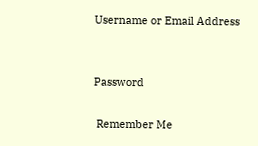Username or Email Address


Password

 Remember Me